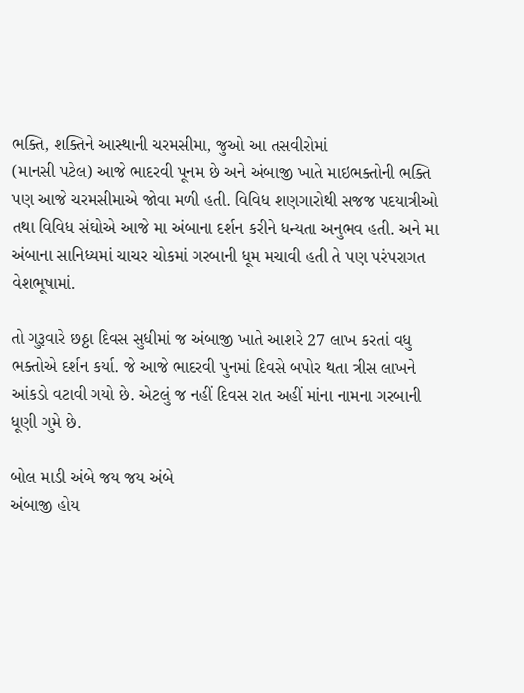ભક્તિ, શક્તિને આસ્થાની ચરમસીમા, જુઓ આ તસવીરોમાં
(માનસી પટેલ) આજે ભાદરવી પૂનમ છે અને અંબાજી ખાતે માઇભક્તોની ભક્તિ પણ આજે ચરમસીમાએ જોવા મળી હતી. વિવિધ શણગારોથી સજજ પદયાત્રીઓ તથા વિવિધ સંઘોએ આજે મા અંબાના દર્શન કરીને ધન્યતા અનુભવ હતી. અને મા અંબાના સાનિધ્યમાં ચાચર ચોકમાં ગરબાની ધૂમ મચાવી હતી તે પણ પરંપરાગત વેશભૂષામાં.

તો ગુરૂવારે છઠ્ઠા દિવસ સુધીમાં જ અંબાજી ખાતે આશરે 27 લાખ કરતાં વધુ ભક્તોએ દર્શન કર્યા. જે આજે ભાદરવી પુનમાં દિવસે બપોર થતા ત્રીસ લાખને આંકડો વટાવી ગયો છે. એટલું જ નહીં દિવસ રાત અહીં માંના નામના ગરબાની ધૂણી ગુમે છે.

બોલ માડી અંબે જય જય અંબે
અંબાજી હોય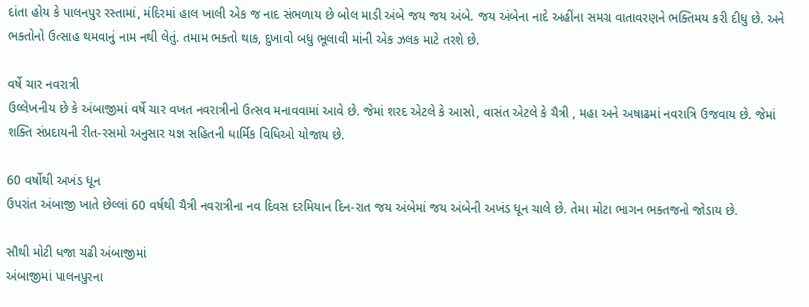દાંતા હોય કે પાલનપુર રસ્તામાં, મંદિરમાં હાલ ખાલી એક જ નાદ સંભળાય છે બોલ માડી અંબે જય જય અંબે. જય અંબેના નાદે અહીંના સમગ્ર વાતાવરણને ભક્તિમય કરી દીધુ છે. અને ભક્તોનો ઉત્સાહ થમવાનું નામ નથી લેતું. તમામ ભક્તો થાક, દુખાવો બધુ ભૂલાવી માંની એક ઝલક માટે તરશે છે.

વર્ષે ચાર નવરાત્રી
ઉલ્લેખનીય છે કે અંબાજીમાં વર્ષે ચાર વખત નવરાત્રીનો ઉત્સવ મનાવવામાં આવે છે. જેમાં શરદ એટલે કે આસો, વાસંત એટલે કે ચૈત્રી , મહા અને અષાઢમાં નવરાત્રિ ઉજવાય છે. જેમાં શક્તિ સંપ્રદાયની રીત-રસમો અનુસાર યજ્ઞ સહિતની ધાર્મિક વિધિઓ યોજાય છે.

60 વર્ષોથી અખંડ ધૂન
ઉપરાંત અંબાજી ખાતે છેલ્લાં 60 વર્ષથી ચૈત્રી નવરાત્રીના નવ દિવસ દરમિયાન દિન-રાત જય અંબેમાં જય અંબેની અખંડ ધૂન ચાલે છે. તેમા મોટા ભાગન ભક્તજનો જોડાય છે.

સૌથી મોટી ધજા ચઢી અંબાજીમાં
અંબાજીમાં પાલનપુરના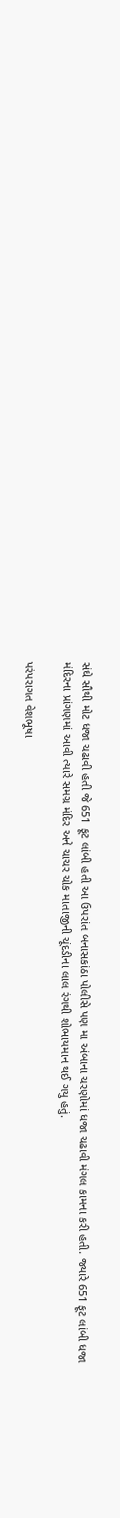સંઘે સૌથી મોટ ધજા ચઢાવી હતી જે 651 ફૂટ લાંબી હતી આ ઉપરાંત બનાસકાંઠા પોલીસે પણ મા અંબાના ચરણોમાં ધજા ચઢાવી મંગલ કામના કરી હતી. જ્યારે 651 ફૂટ લાંબી ધજા મંદિરના પ્રાંગણમાં આવી ત્યારે સમગ્ર મંદિર અને ચાચર ચોક માતાજીની ચૂંદડીના લાલ રંગથી શોભાયમાન થઈ ગયુ હતું.

પરંપરાગત વેશભૂષા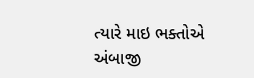ત્યારે માઇ ભક્તોએ અંબાજી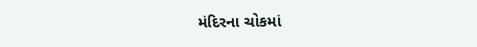મંદિરના ચોકમાં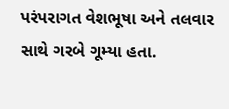પરંપરાગત વેશભૂષા અને તલવાર સાથે ગરબે ગૂમ્યા હતા.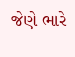જેણે ભારે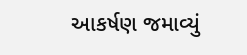આકર્ષણ જમાવ્યું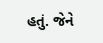હતું. જેને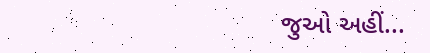જુઓ અહીં...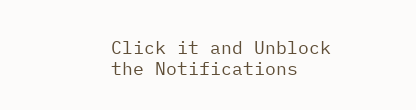Click it and Unblock the Notifications